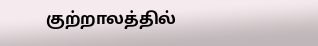குற்றாலத்தில்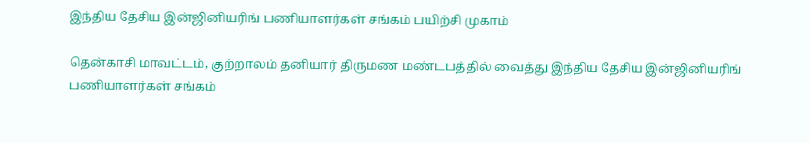இந்திய தேசிய இன்ஜினியரிங் பணியாளர்கள் சங்கம் பயிற்சி முகாம்

தென்காசி மாவட்டம், குற்றாலம் தனியார் திருமண மண்டபத்தில் வைத்து இந்திய தேசிய இன்ஜினியரிங் பணியாளர்கள் சங்கம்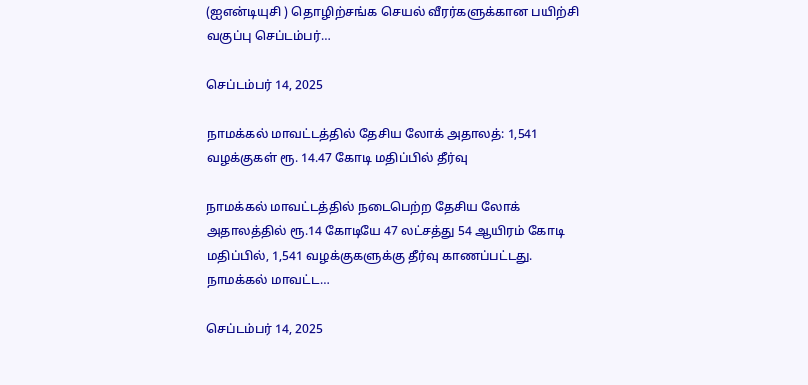(ஐஎன்டியுசி ) தொழிற்சங்க செயல் வீரர்களுக்கான பயிற்சி வகுப்பு செப்டம்பர்…

செப்டம்பர் 14, 2025

நாமக்கல் மாவட்டத்தில் தேசிய லோக் அதாலத்: 1,541 வழக்குகள் ரூ. 14.47 கோடி மதிப்பில் தீர்வு

நாமக்கல் மாவட்டத்தில் நடைபெற்ற தேசிய லோக் அதாலத்தில் ரூ.14 கோடியே 47 லட்சத்து 54 ஆயிரம் கோடி மதிப்பில், 1,541 வழக்குகளுக்கு தீர்வு காணப்பட்டது. நாமக்கல் மாவட்ட…

செப்டம்பர் 14, 2025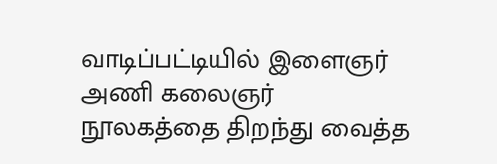வாடிப்பட்டியில் இளைஞர் அணி கலைஞர் நூலகத்தை திறந்து வைத்த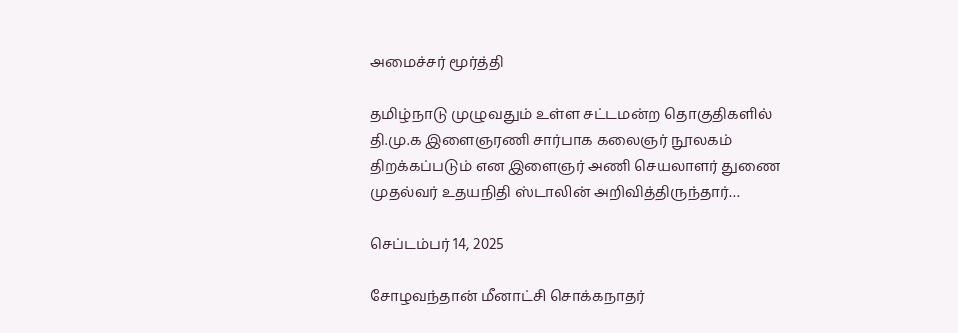அமைச்சர் மூர்த்தி

தமிழ்நாடு முழுவதும் உள்ள சட்டமன்ற தொகுதிகளில் தி.மு.க இளைஞரணி சார்பாக கலைஞர் நூலகம் திறக்கப்படும் என இளைஞர் அணி செயலாளர் துணை முதல்வர் உதயநிதி ஸ்டாலின் அறிவித்திருந்தார்…

செப்டம்பர் 14, 2025

சோழவந்தான் மீனாட்சி சொக்கநாதர்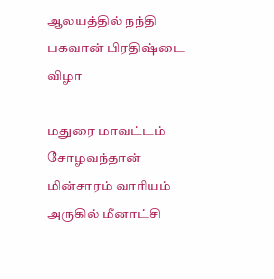ஆலயத்தில் நந்தி பகவான் பிரதிஷ்டை விழா

மதுரை மாவட்டம் சோழவந்தான் மின்சாரம் வாரியம் அருகில் மீனாட்சி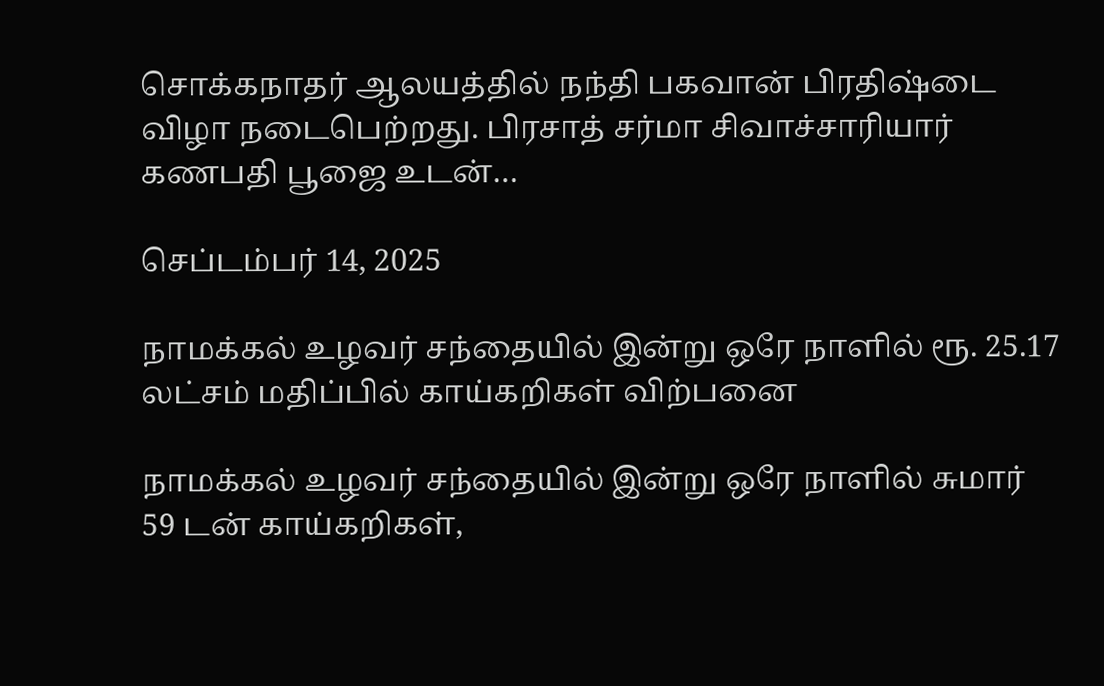சொக்கநாதர் ஆலயத்தில் நந்தி பகவான் பிரதிஷ்டை விழா நடைபெற்றது. பிரசாத் சர்மா சிவாச்சாரியார் கணபதி பூஜை உடன்…

செப்டம்பர் 14, 2025

நாமக்கல் உழவர் சந்தையில் இன்று ஒரே நாளில் ரூ. 25.17 லட்சம் மதிப்பில் காய்கறிகள் விற்பனை

நாமக்கல் உழவர் சந்தையில் இன்று ஒரே நாளில் சுமார் 59 டன் காய்கறிகள்,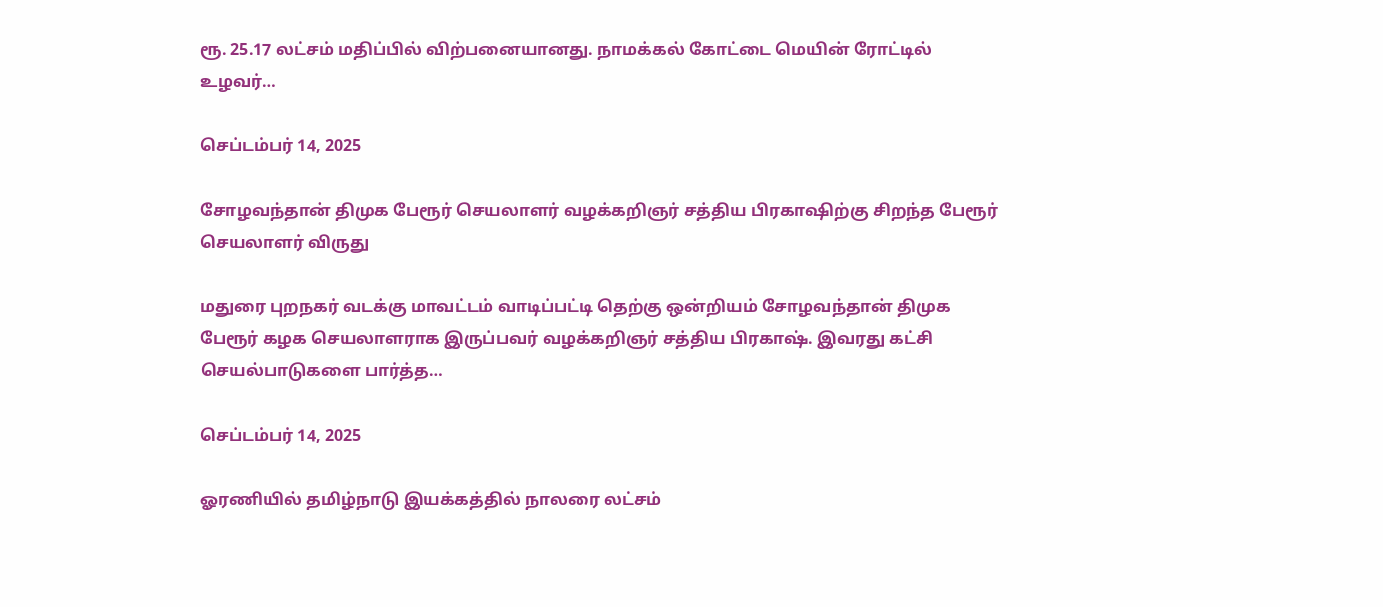ரூ. 25.17 லட்சம் மதிப்பில் விற்பனையானது. நாமக்கல் கோட்டை மெயின் ரோட்டில் உழவர்…

செப்டம்பர் 14, 2025

சோழவந்தான் திமுக பேரூர் செயலாளர் வழக்கறிஞர் சத்திய பிரகாஷிற்கு சிறந்த பேரூர் செயலாளர் விருது

மதுரை புறநகர் வடக்கு மாவட்டம் வாடிப்பட்டி தெற்கு ஒன்றியம் சோழவந்தான் திமுக பேரூர் கழக செயலாளராக இருப்பவர் வழக்கறிஞர் சத்திய பிரகாஷ். இவரது கட்சி செயல்பாடுகளை பார்த்த…

செப்டம்பர் 14, 2025

ஓரணியில் தமிழ்நாடு இயக்கத்தில் நாலரை லட்சம்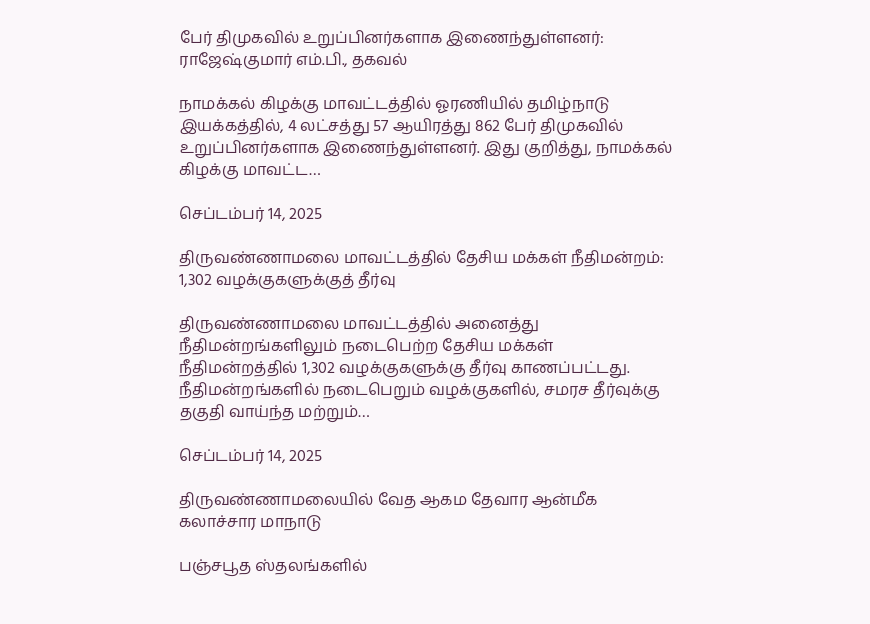பேர் திமுகவில் உறுப்பினர்களாக இணைந்துள்ளனர்: ராஜேஷ்குமார் எம்.பி., தகவல்

நாமக்கல் கிழக்கு மாவட்டத்தில் ஓரணியில் தமிழ்நாடு இயக்கத்தில், 4 லட்சத்து 57 ஆயிரத்து 862 பேர் திமுகவில் உறுப்பினர்களாக இணைந்துள்ளனர். இது குறித்து, நாமக்கல் கிழக்கு மாவட்ட…

செப்டம்பர் 14, 2025

திருவண்ணாமலை மாவட்டத்தில் தேசிய மக்கள் நீதிமன்றம்: 1,302 வழக்குகளுக்குத் தீர்வு

திருவண்ணாமலை மாவட்டத்தில் அனைத்து நீதிமன்றங்களிலும் நடைபெற்ற தேசிய மக்கள் நீதிமன்றத்தில் 1,302 வழக்குகளுக்கு தீர்வு காணப்பட்டது. நீதிமன்றங்களில் நடைபெறும் வழக்குகளில், சமரச தீர்வுக்கு தகுதி வாய்ந்த மற்றும்…

செப்டம்பர் 14, 2025

திருவண்ணாமலையில் வேத ஆகம தேவார ஆன்மீக கலாச்சார மாநாடு

பஞ்சபூத ஸ்தலங்களில்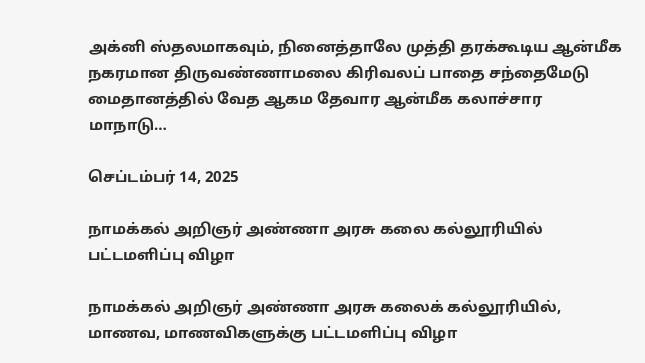அக்னி ஸ்தலமாகவும், நினைத்தாலே முத்தி தரக்கூடிய ஆன்மீக நகரமான திருவண்ணாமலை கிரிவலப் பாதை சந்தைமேடு மைதானத்தில் வேத ஆகம தேவார ஆன்மீக கலாச்சார மாநாடு…

செப்டம்பர் 14, 2025

நாமக்கல் அறிஞர் அண்ணா அரசு கலை கல்லூரியில் பட்டமளிப்பு விழா

நாமக்கல் அறிஞர் அண்ணா அரசு கலைக் கல்லூரியில், மாணவ, மாணவிகளுக்கு பட்டமளிப்பு விழா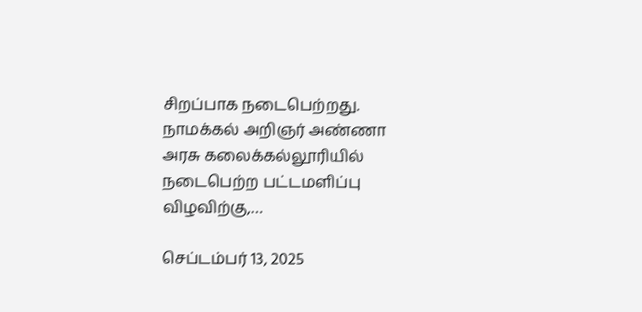சிறப்பாக நடைபெற்றது. நாமக்கல் அறிஞர் அண்ணா அரசு கலைக்கல்லூரியில் நடைபெற்ற பட்டமளிப்பு விழவிற்கு,…

செப்டம்பர் 13, 2025